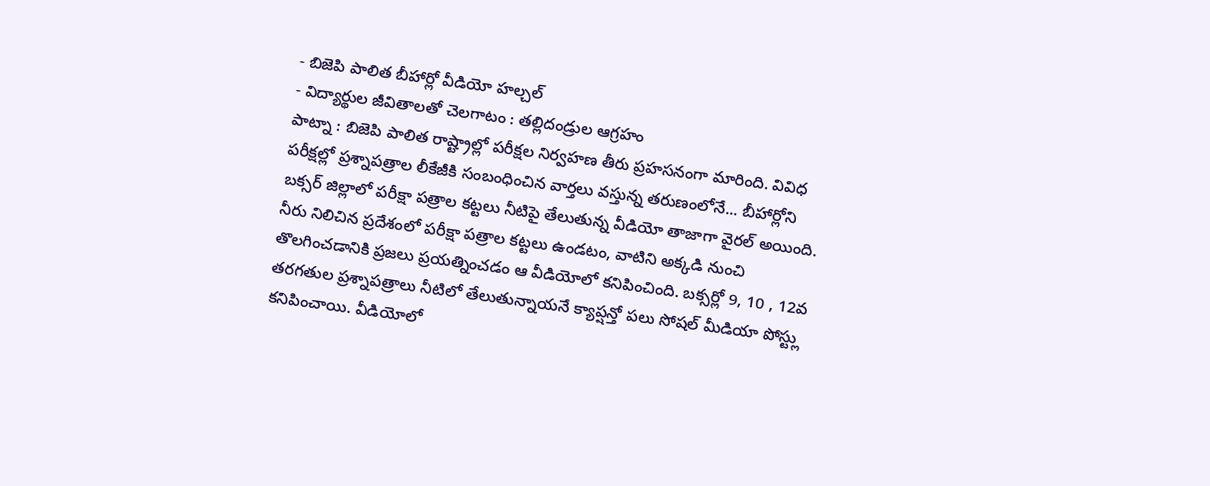- బిజెపి పాలిత బీహార్లో వీడియో హల్చల్
- విద్యార్థుల జీవితాలతో చెలగాటం : తల్లిదండ్రుల ఆగ్రహం
పాట్నా : బిజెపి పాలిత రాష్ట్రాల్లో పరీక్షల నిర్వహణ తీరు ప్రహసనంగా మారింది. వివిధ పరీక్షల్లో ప్రశ్నాపత్రాల లీకేజీకి సంబంధించిన వార్తలు వస్తున్న తరుణంలోనే... బీహార్లోని బక్సర్ జిల్లాలో పరీక్షా పత్రాల కట్టలు నీటిపై తేలుతున్న వీడియో తాజాగా వైరల్ అయింది. నీరు నిలిచిన ప్రదేశంలో పరీక్షా పత్రాల కట్టలు ఉండటం, వాటిని అక్కడి నుంచి తొలగించడానికి ప్రజలు ప్రయత్నించడం ఆ వీడియోలో కనిపించింది. బక్సర్లో 9, 10 , 12వ తరగతుల ప్రశ్నాపత్రాలు నీటిలో తేలుతున్నాయనే క్యాప్షన్తో పలు సోషల్ మీడియా పోస్ట్లు కనిపించాయి. వీడియోలో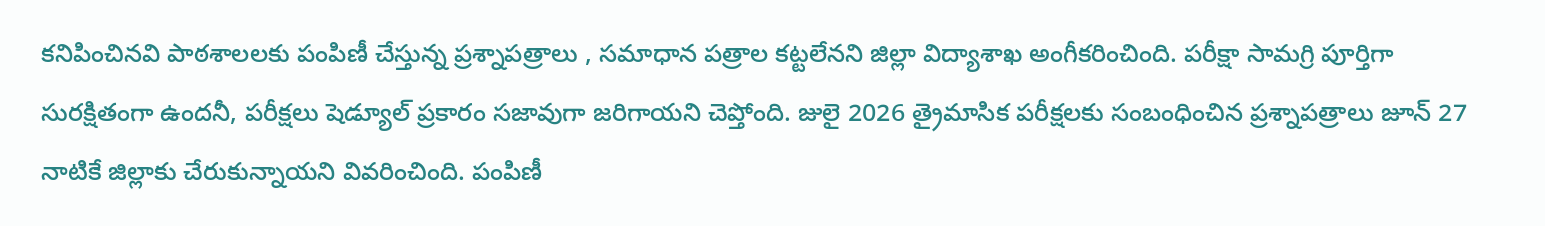కనిపించినవి పాఠశాలలకు పంపిణీ చేస్తున్న ప్రశ్నాపత్రాలు , సమాధాన పత్రాల కట్టలేనని జిల్లా విద్యాశాఖ అంగీకరించింది. పరీక్షా సామగ్రి పూర్తిగా సురక్షితంగా ఉందనీ, పరీక్షలు షెడ్యూల్ ప్రకారం సజావుగా జరిగాయని చెప్తోంది. జులై 2026 త్రైమాసిక పరీక్షలకు సంబంధించిన ప్రశ్నాపత్రాలు జూన్ 27 నాటికే జిల్లాకు చేరుకున్నాయని వివరించింది. పంపిణీ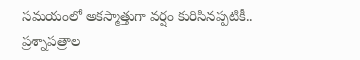సమయంలో అకస్మాత్తుగా వర్షం కురిసినప్పటికీ.. ప్రశ్నాపత్రాల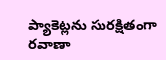ప్యాకెట్లను సురక్షితంగా రవాణా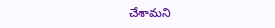చేశామని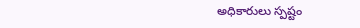అధికారులు స్పష్టం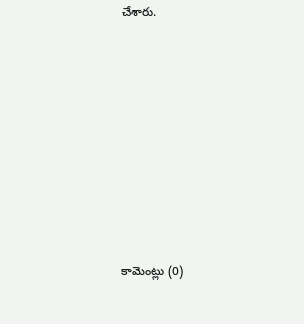చేశారు.








కామెంట్లు (0)